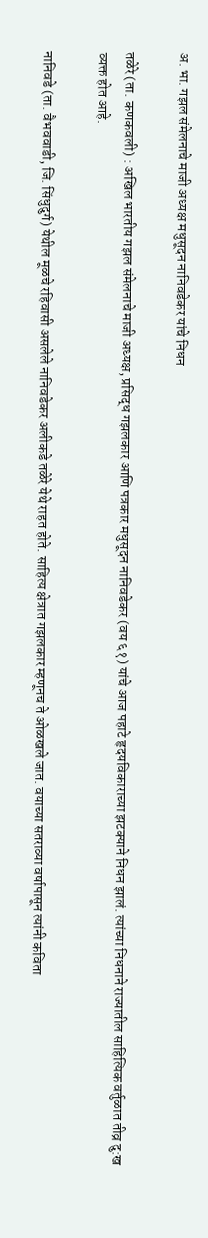अ. भा. गझल संमेलनाचे माजी अध्यक्ष मधुसूदन नानिवडेकर यांचे निधन

तळेरे (ता. कणकवली) : अखिल भारतीय गझल संमेलनाचे माजी अध्यक्ष, प्रसिद्ध गझलकार आणि पत्रकार मधुसूदन नानिवडेकर (वय ६१) यांचे आज पहाटे हृदयविकाराच्या झटक्याने निधन झालं. त्यांच्या निधनाने राज्यातील साहित्यिक वर्तुळात तीव्र दु:ख व्यक्त होत आहे.

नानिवडे (ता. वैभववाडी, जि. सिंधुदुर्ग) येथील मूळचे रहिवासी असलेले नानिवडेकर अलीकडे तळेरे येथे राहत होते. साहित्य क्षेत्रात गझलकार म्हणूनच ते ओळखले जात. वयाच्या सतराव्या वर्षापासून त्यांनी कविता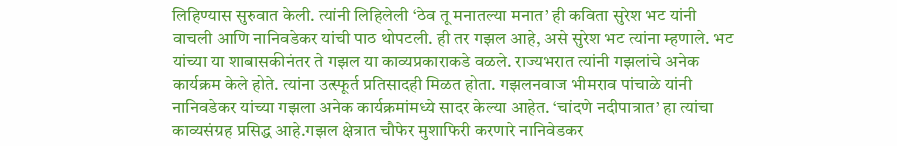लिहिण्यास सुरुवात केली. त्यांनी लिहिलेली ‘ठेव तू मनातल्या मनात’ ही कविता सुरेश भट यांनी वाचली आणि नानिवडेकर यांची पाठ थोपटली. ही तर गझल आहे, असे सुरेश भट त्यांना म्हणाले. भट यांच्या या शाबासकीनंतर ते गझल या काव्यप्रकाराकडे वळले. राज्यभरात त्यांनी गझलांचे अनेक कार्यक्रम केले होते. त्यांना उत्स्फूर्त प्रतिसादही मिळत होता. गझलनवाज भीमराव पांचाळे यांनी नानिवडेकर यांच्या गझला अनेक कार्यक्रमांमध्ये सादर केल्या आहेत. ‘चांदणे नदीपात्रात’ हा त्यांचा काव्यसंग्रह प्रसिद्ध आहे.गझल क्षेत्रात चौफेर मुशाफिरी करणारे नानिवेडकर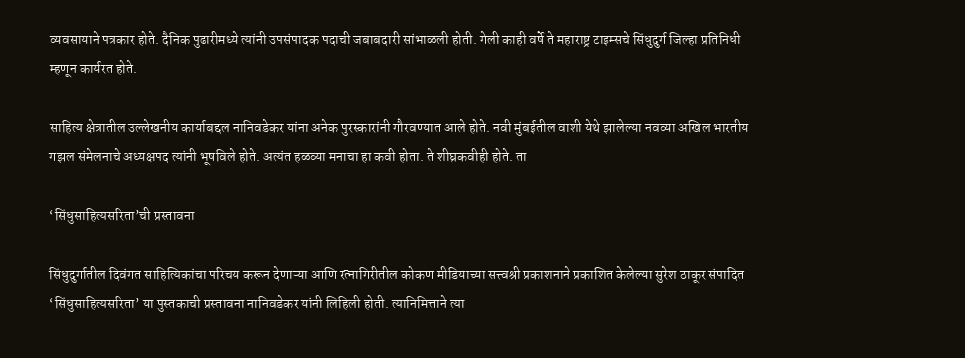व्यवसायाने पत्रकार होते. दैनिक पुढारीमध्ये त्यांनी उपसंपादक पदाची जबाबदारी सांभाळली होती. गेली काही वर्षे ते महाराष्ट्र टाइम्सचे सिंधुदुर्ग जिल्हा प्रतिनिधी म्हणून कार्यरत होते.

साहित्य क्षेत्रातील उल्लेखनीय कार्याबद्दल नानिवडेकर यांना अनेक पुरस्कारांनी गौरवण्यात आले होते. नवी मुंबईतील वाशी येथे झालेल्या नवव्या अखिल भारतीय गझल संमेलनाचे अध्यक्षपद त्यांनी भूषविले होते. अत्यंत हळव्या मनाचा हा कवी होता. ते शीघ्रकवीही होते. ता

‘सिंधुसाहित्यसरिता’ची प्रस्तावना

सिंधुदुर्गातील दिवंगत साहित्यिकांचा परिचय करून देणाऱ्या आणि रत्नागिरीतील कोकण मीडियाच्या सत्त्वश्री प्रकाशनाने प्रकाशित केलेल्या सुरेश ठाकूर संपादित ‘सिंधुसाहित्यसरिता’ या पुस्तकाची प्रस्तावना नानिवडेकर यांनी लिहिली होती. त्यानिमित्ताने त्या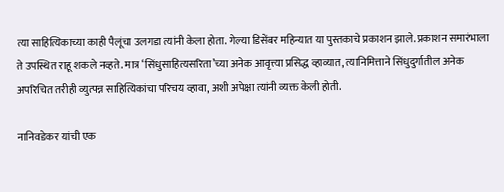त्या साहित्यिकाच्या काही पैलूंचा उलगडा त्यांनी केला होता. गेल्या डिसेंबर महिन्यात या पुस्तकाचे प्रकाशन झाले. प्रकाशन समारंभाला ते उपस्थित राहू शकले नव्हते. मात्र ‘सिंधुसाहित्यसरिता’च्या अनेक आवृत्त्या प्रसिद्ध व्हाव्यात, त्यानिमित्ताने सिंधुदुर्गातील अनेक अपरिचित तरीही व्युत्पन्न साहित्यिकांचा परिचय व्हावा, अशी अपेक्षा त्यांनी व्यक्त केली होती.

नानिवडेकर यांची एक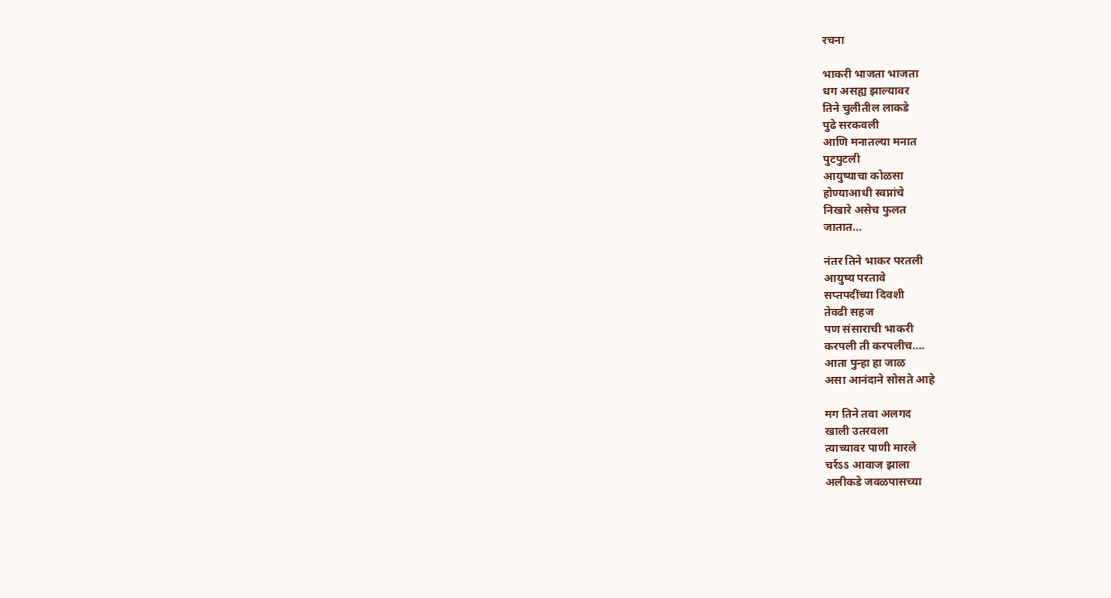रचना

भाकरी भाजता भाजता
धग असह्य झाल्यावर
तिने चुलीतील लाकडे
पुढे सरकवली
आणि मनातल्या मनात
पुटपुटली
आयुष्याचा कोळसा
होण्याआधी स्वप्नांचे
निखारे असेच फुलत
जातात…

नंतर तिने भाकर परतली
आयुष्य परतावे
सप्तपदींच्या दिवशी
तेवढी सहज
पण संसाराची भाकरी
करपली ती करपलीच….
आता पुन्हा हा जाळ
असा आनंदाने सोसते आहे

मग तिने तवा अलगद
खाली उतरवला
त्याच्यावर पाणी मारले
चर्रऽऽ आवाज झाला
अलीकडे जवळपासच्या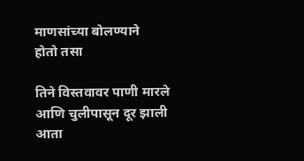माणसांच्या बोलण्याने
होतो तसा

तिने विस्तवावर पाणी मारले
आणि चुलीपासून दूर झाली
आता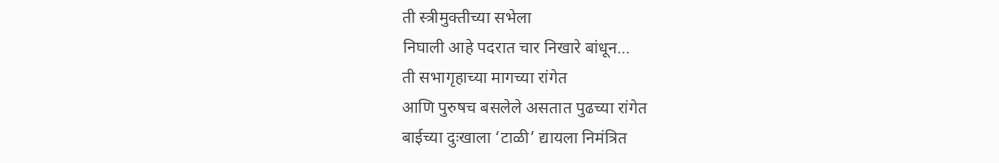ती स्त्रीमुक्तीच्या सभेला
निघाली आहे पदरात चार निखारे बांधून…
ती सभागृहाच्या मागच्या रांगेत
आणि पुरुषच बसलेले असतात पुढच्या रांगेत
बाईच्या दुःखाला ‘टाळी’ द्यायला निमंत्रित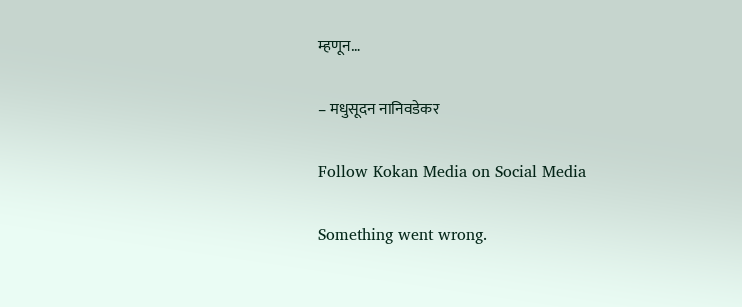म्हणून…

– मधुसूदन नानिवडेकर

Follow Kokan Media on Social Media

Something went wrong.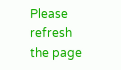Please refresh the page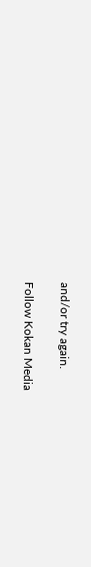and/or try again.

Follow Kokan Media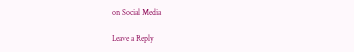on Social Media

Leave a Reply